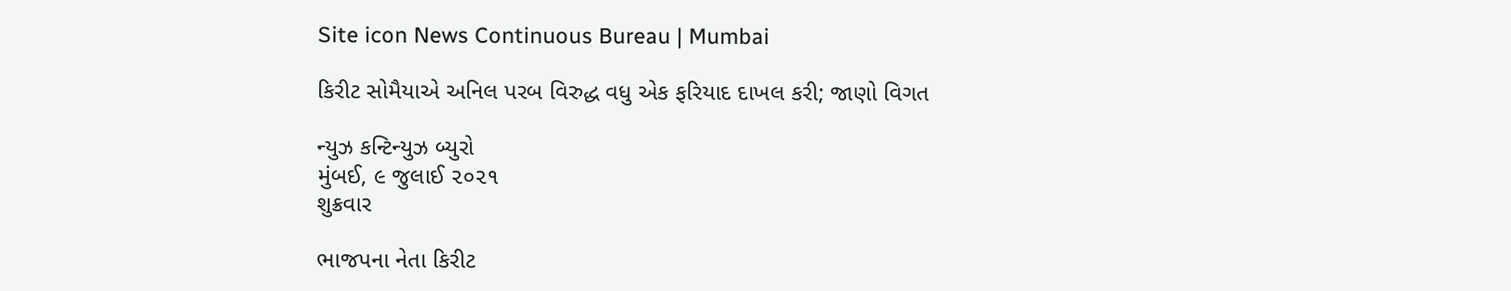Site icon News Continuous Bureau | Mumbai

કિરીટ સોમૈયાએ અનિલ પરબ વિરુદ્ધ વધુ એક ફરિયાદ દાખલ કરી; જાણો વિગત

ન્યુઝ કન્ટિન્યુઝ બ્યુરો
મુંબઈ, ૯ જુલાઈ ૨૦૨૧
શુક્રવાર

ભાજપના નેતા કિરીટ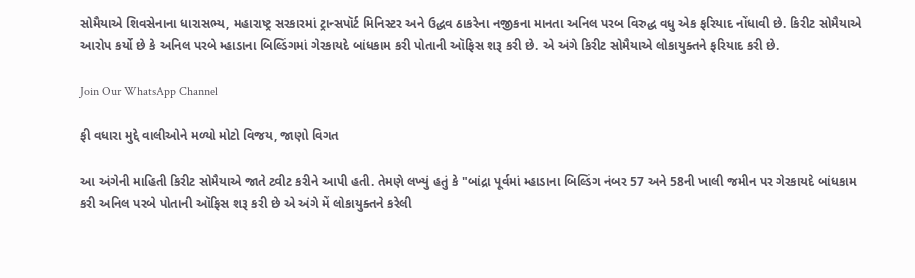સોમૈયાએ શિવસેનાના ધારાસભ્ય, મહારાષ્ટ્ર સરકારમાં ટ્રાન્સપૉર્ટ મિનિસ્ટર અને ઉદ્ધવ ઠાકરેના નજીકના માનતા અનિલ પરબ વિરુદ્ધ વધુ એક ફરિયાદ નોંધાવી છે. કિરીટ સોમૈયાએ આરોપ કર્યો છે કે અનિલ પરબે મ્હાડાના બિલ્ડિંગમાં ગેરકાયદે બાંધકામ કરી પોતાની ઑફિસ શરૂ કરી છે. એ અંગે કિરીટ સોમૈયાએ લોકાયુક્તને ફરિયાદ કરી છે.

Join Our WhatsApp Channel

ફી વધારા મુદ્દે વાલીઓને મળ્યો મોટો વિજય, જાણો વિગત

આ અંગેની માહિતી કિરીટ સોમૈયાએ જાતે ટ્વીટ કરીને આપી હતી. તેમણે લખ્યું હતું કે "બાંદ્રા પૂર્વમાં મ્હાડાના બિલ્ડિંગ નંબર 57 અને 58ની ખાલી જમીન પર ગેરકાયદે બાંધકામ કરી અનિલ પરબે પોતાની ઑફિસ શરૂ કરી છે એ અંગે મેં લોકાયુક્તને કરેલી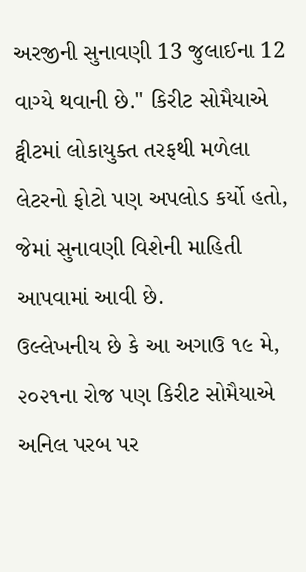અરજીની સુનાવણી 13 જુલાઈના 12 વાગ્યે થવાની છે." કિરીટ સોમૈયાએ ટ્વીટમાં લોકાયુક્ત તરફથી મળેલા લેટરનો ફોટો પણ અપલોડ કર્યો હતો, જેમાં સુનાવણી વિશેની માહિતી આપવામાં આવી છે.
ઉલ્લેખનીય છે કે આ અગાઉ ૧૯ મે, ૨૦૨૧ના રોજ પણ કિરીટ સોમૈયાએ અનિલ પરબ પર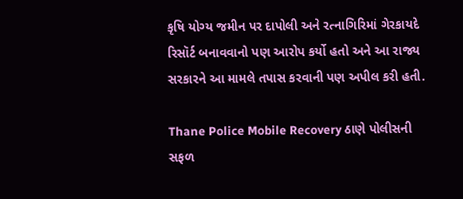કૃષિ યોગ્ય જમીન પર દાપોલી અને રત્નાગિરિમાં ગેરકાયદે રિસૉર્ટ બનાવવાનો પણ આરોપ કર્યો હતો અને આ રાજ્ય સરકારને આ મામલે તપાસ કરવાની પણ અપીલ કરી હતી.

Thane Police Mobile Recovery ઠાણે પોલીસની સફળ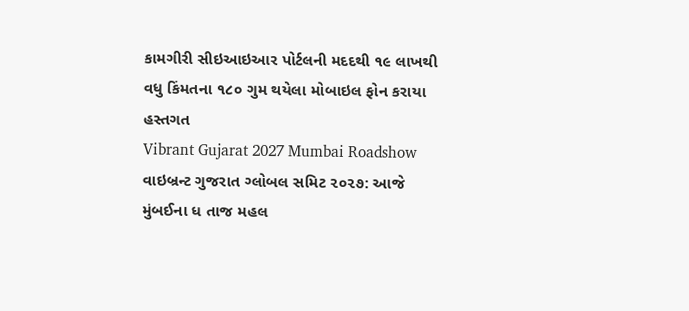કામગીરી સીઇઆઇઆર પોર્ટલની મદદથી ૧૯ લાખથી વધુ કિંમતના ૧૮૦ ગુમ થયેલા મોબાઇલ ફોન કરાયા હસ્તગત
Vibrant Gujarat 2027 Mumbai Roadshow વાઇબ્રન્ટ ગુજરાત ગ્લોબલ સમિટ ૨૦૨૭: આજે મુંબઈના ધ તાજ મહલ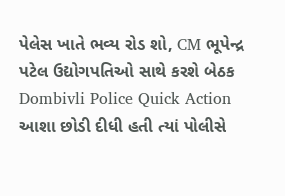પેલેસ ખાતે ભવ્ય રોડ શો, CM ભૂપેન્દ્ર પટેલ ઉદ્યોગપતિઓ સાથે કરશે બેઠક
Dombivli Police Quick Action આશા છોડી દીધી હતી ત્યાં પોલીસે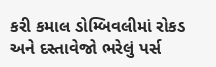કરી કમાલ ડોમ્બિવલીમાં રોકડ અને દસ્તાવેજો ભરેલું પર્સ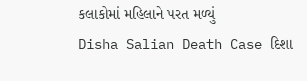કલાકોમાં મહિલાને પરત મળ્યું
Disha Salian Death Case દિશા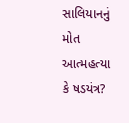સાલિયાનનું મોત આત્મહત્યા કે ષડયંત્ર?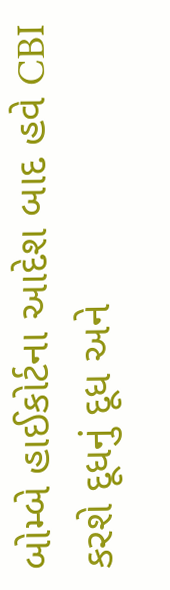બોમ્બે હાઈકોર્ટના આદેશ બાદ હવે CBI કરશે દૂધનું દૂધ અને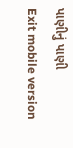પાણીનું પાણી
Exit mobile version